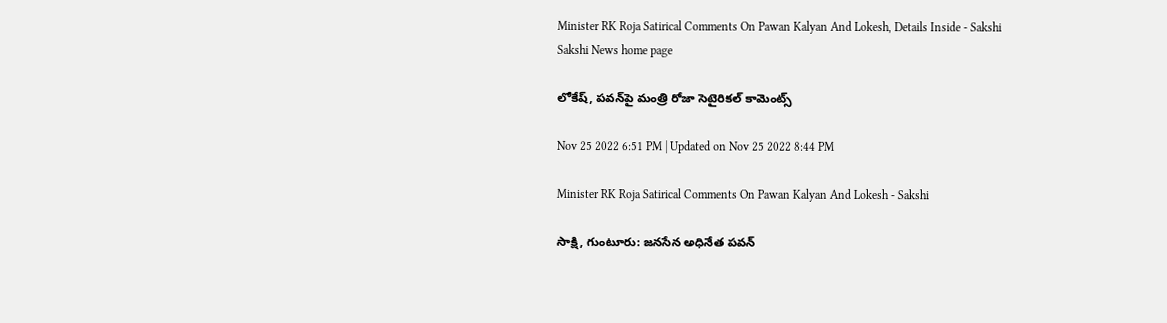Minister RK Roja Satirical Comments On Pawan Kalyan And Lokesh, Details Inside - Sakshi
Sakshi News home page

లోకేష్‌, పవన్‌పై మంత్రి రోజా సెటైరికల్‌ కామెంట్స్‌

Nov 25 2022 6:51 PM | Updated on Nov 25 2022 8:44 PM

Minister RK Roja Satirical Comments On Pawan Kalyan And Lokesh - Sakshi

సాక్షి, గుంటూరు: జనసేన అధినేత పవన్‌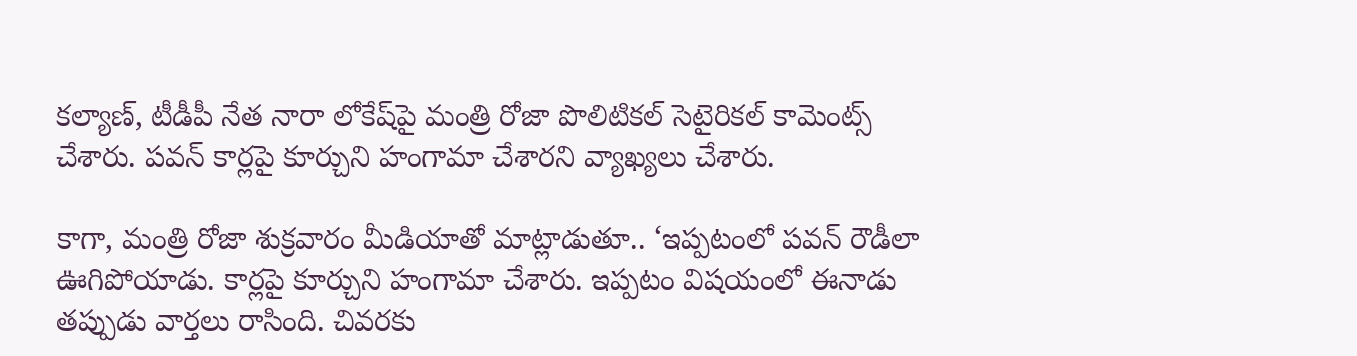కల్యాణ్‌, టీడీపీ నేత నారా లోకేష్‌పై మంత్రి రోజా పొలిటికల్‌ సెటైరికల్ కామెంట్స్‌ చేశారు. పవన్‌ కార్లపై కూర్చుని హంగామా చేశారని వ్యాఖ్యలు చేశారు.

కాగా, మంత్రి రోజా శుక్రవారం మీడియాతో మాట్లాడుతూ.. ‘ఇప్పటంలో పవన్‌ రౌడీలా ఊగిపోయాడు. కార్లపై కూర్చుని హంగామా చేశారు. ఇప్పటం విషయంలో ఈనాడు తప్పుడు వార్తలు రాసింది. చివరకు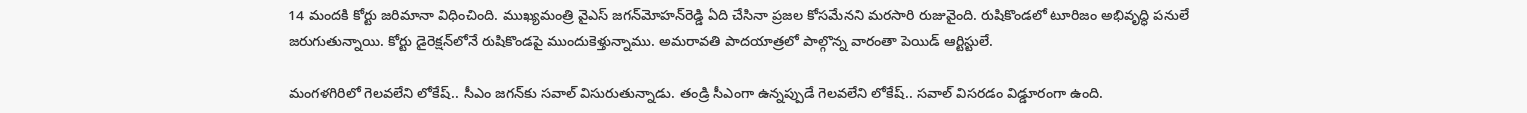14 మందకి కోర్టు జరిమానా విధించింది. ముఖ్యమంత్రి వైఎస్‌ జగన్‌మోహన్‌రెడ్డి ఏది చేసినా ప్రజల కోసమేనని మరసారి రుజువైంది. రుషికొండలో టూరిజం అభివృద్ధి పనులే జరుగుతున్నాయి. కోర్టు డైరెక్షన్‌లోనే రుషికొండపై ముందుకెళ్తున్నాము. అమరావతి పాదయాత్రలో పాల్గొన్న వారంతా పెయిడ్‌ ఆర్టిస్టులే.

మంగళగిరిలో గెలవలేని లోకేష్‌.. సీఎం జగన్‌కు సవాల్‌ విసురుతున్నాడు. తండ్రి సీఎంగా ఉన్నప్పుడే గెలవలేని లోకేష్‌.. సవాల్‌ విసరడం విడ్డూరంగా ఉంది.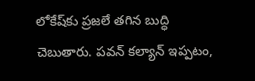లోకేష్‌కు ప్రజలే తగిన బుద్ధి చెబుతారు. పవన్‌ కల్యాన్‌ ఇప్పటం,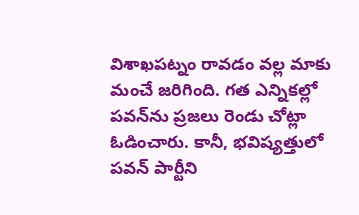విశాఖపట్నం రావడం వల్ల మాకు మంచే జరిగింది. గత ఎన్నికల్లో పవన్‌ను ప్రజలు రెండు చోట్లా ఓడించారు. కానీ, భవిష్యత్తులో పవన్‌ పార్టీని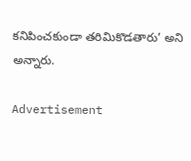కనిపించకుండా తరిమికొడతారు’ అని అన్నారు.

Advertisement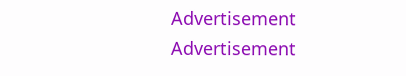Advertisement
Advertisement